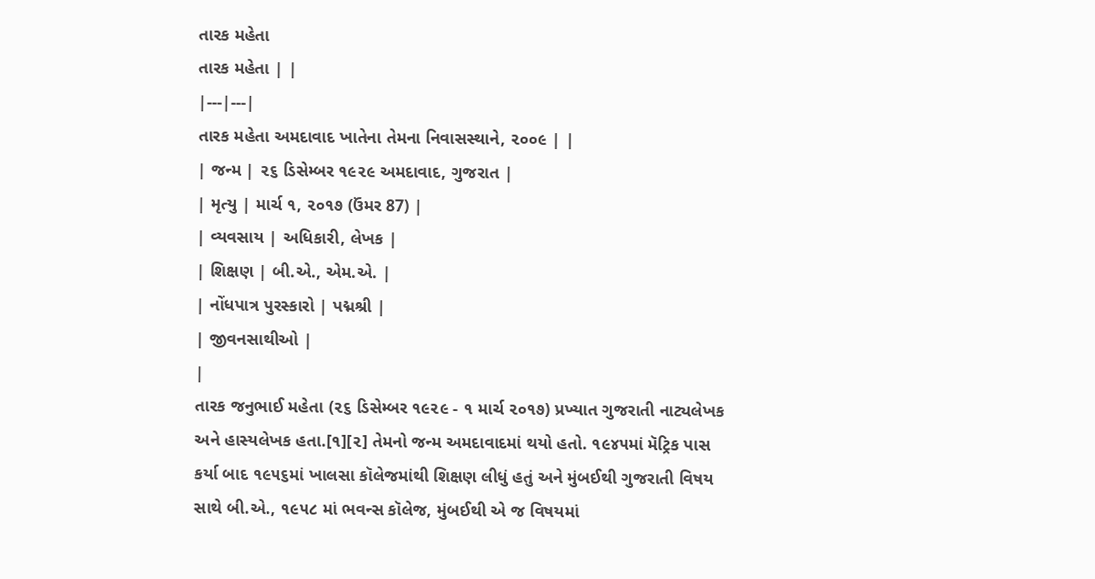તારક મહેતા
તારક મહેતા | |
|---|---|
તારક મહેતા અમદાવાદ ખાતેના તેમના નિવાસસ્થાને, ૨૦૦૯ | |
| જન્મ | ૨૬ ડિસેમ્બર ૧૯૨૯ અમદાવાદ, ગુજરાત |
| મૃત્યુ | માર્ચ ૧, ૨૦૧૭ (ઉંમર 87) |
| વ્યવસાય | અધિકારી, લેખક |
| શિક્ષણ | બી.એ., એમ.એ. |
| નોંધપાત્ર પુરસ્કારો | પદ્મશ્રી |
| જીવનસાથીઓ |
|
તારક જનુભાઈ મહેતા (૨૬ ડિસેમ્બર ૧૯૨૯ - ૧ માર્ચ ૨૦૧૭) પ્રખ્યાત ગુજરાતી નાટ્યલેખક અને હાસ્યલેખક હતા.[૧][૨] તેમનો જન્મ અમદાવાદમાં થયો હતો. ૧૯૪૫માં મૅટ્રિક પાસ કર્યા બાદ ૧૯૫૬માં ખાલસા કૉલેજમાંથી શિક્ષણ લીધું હતું અને મુંબઈથી ગુજરાતી વિષય સાથે બી.એ., ૧૯૫૮ માં ભવન્સ કૉલેજ, મુંબઈથી એ જ વિષયમાં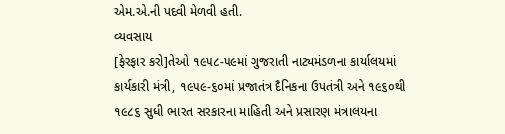એમ.એ.ની પદવી મેળવી હતી.
વ્યવસાય
[ફેરફાર કરો]તેઓ ૧૯૫૮-૫૯માં ગુજરાતી નાટ્યમંડળના કાર્યાલયમાં કાર્યકારી મંત્રી, ૧૯૫૯-૬૦માં પ્રજાતંત્ર દૈનિકના ઉપતંત્રી અને ૧૯૬૦થી ૧૯૮૬ સુધી ભારત સરકારના માહિતી અને પ્રસારણ મંત્રાલયના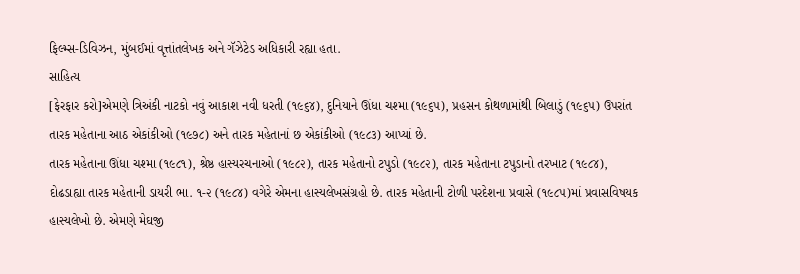ફિલ્મ્સ-ડિવિઝન, મુંબઈમાં વૃત્તાંતલેખક અને ગૅઝેટેડ અધિકારી રહ્યા હતા.
સાહિત્ય
[ફેરફાર કરો]એમણે ત્રિઅંકી નાટકો નવું આકાશ નવી ધરતી (૧૯૬૪), દુનિયાને ઊંધા ચશ્મા (૧૯૬૫), પ્રહસન કોથળામાંથી બિલાડું (૧૯૬૫) ઉપરાંત તારક મહેતાના આઠ એકાંકીઓ (૧૯૭૮) અને તારક મહેતાનાં છ એકાંકીઓ (૧૯૮૩) આપ્યાં છે.
તારક મહેતાના ઊંધા ચશ્મા (૧૯૮૧), શ્રેષ્ઠ હાસ્યરચનાઓ (૧૯૮૨), તારક મહેતાનો ટપુડો (૧૯૮૨), તારક મહેતાના ટપુડાનો તરખાટ (૧૯૮૪), દોઢડાહ્યા તારક મહેતાની ડાયરી ભા. ૧-૨ (૧૯૮૪) વગેરે એમના હાસ્યલેખસંગ્રહો છે. તારક મહેતાની ટોળી પરદેશના પ્રવાસે (૧૯૮૫)માં પ્રવાસવિષયક હાસ્યલેખો છે. એમણે મેઘજી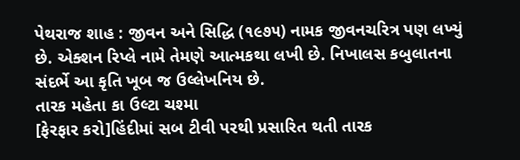પેથરાજ શાહ : જીવન અને સિદ્ધિ (૧૯૭૫) નામક જીવનચરિત્ર પણ લખ્યું છે. એક્શન રિપ્લે નામે તેમણે આત્મકથા લખી છે. નિખાલસ કબુલાતના સંદર્ભે આ કૃતિ ખૂબ જ ઉલ્લેખનિય છે.
તારક મહેતા કા ઉલ્ટા ચશ્મા
[ફેરફાર કરો]હિંદીમાં સબ ટીવી પરથી પ્રસારિત થતી તારક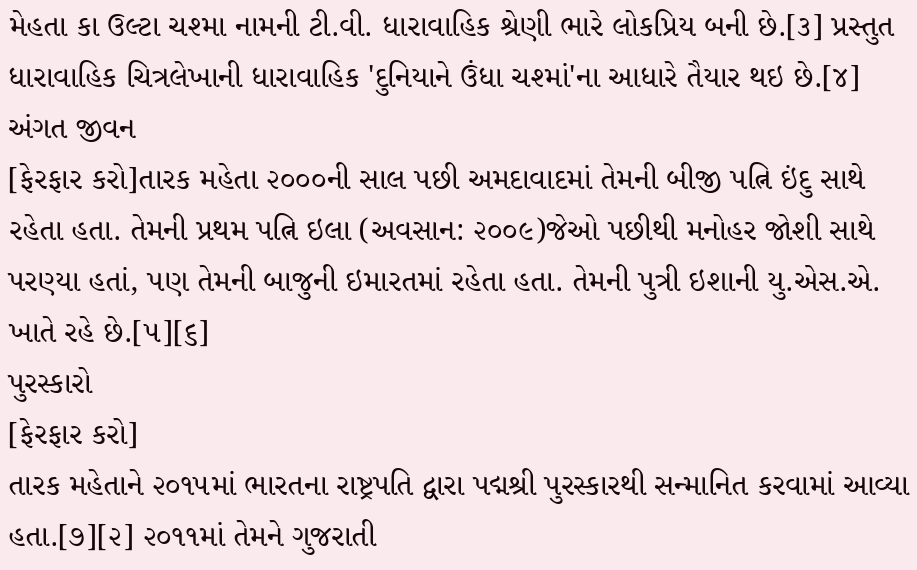મેહતા કા ઉલ્ટા ચશ્મા નામની ટી.વી. ધારાવાહિક શ્રેણી ભારે લોકપ્રિય બની છે.[૩] પ્રસ્તુત ધારાવાહિક ચિત્રલેખાની ધારાવાહિક 'દુનિયાને ઉંધા ચશ્માં'ના આધારે તૈયાર થઇ છે.[૪]
અંગત જીવન
[ફેરફાર કરો]તારક મહેતા ૨૦૦૦ની સાલ પછી અમદાવાદમાં તેમની બીજી પત્નિ ઇંદુ સાથે રહેતા હતા. તેમની પ્રથમ પત્નિ ઇલા (અવસાન: ૨૦૦૯)જેઓ પછીથી મનોહર જોશી સાથે પરણ્યા હતાં, પણ તેમની બાજુની ઇમારતમાં રહેતા હતા. તેમની પુત્રી ઇશાની યુ.એસ.એ. ખાતે રહે છે.[૫][૬]
પુરસ્કારો
[ફેરફાર કરો]
તારક મહેતાને ૨૦૧૫માં ભારતના રાષ્ટ્રપતિ દ્વારા પદ્મશ્રી પુરસ્કારથી સન્માનિત કરવામાં આવ્યા હતા.[૭][૨] ૨૦૧૧માં તેમને ગુજરાતી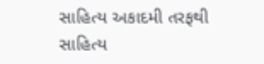સાહિત્ય અકાદમી તરફથી સાહિત્ય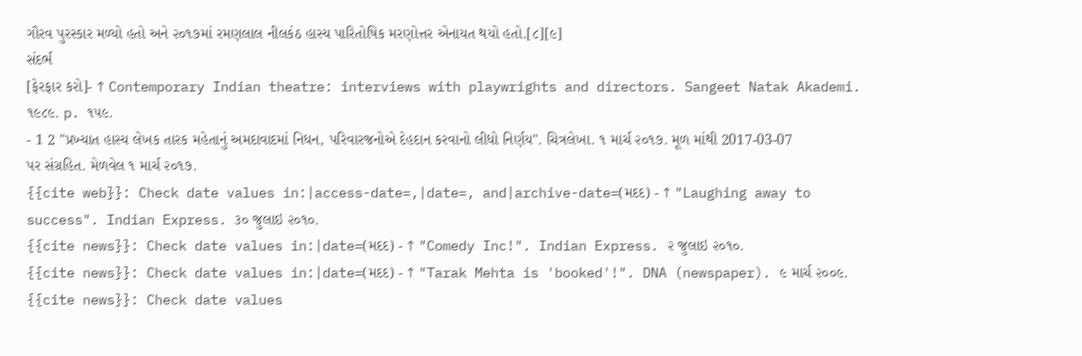ગૌરવ પુરસ્કાર મળ્યો હતો અને ૨૦૧૭માં રમણલાલ નીલકંઠ હાસ્ય પારિતોષિક મરણોત્તર એનાયત થયો હતો.[૮][૯]
સંદર્ભ
[ફેરફાર કરો]- ↑ Contemporary Indian theatre: interviews with playwrights and directors. Sangeet Natak Akademi. ૧૯૮૯. p. ૧૫૯.
- 1 2 "પ્રખ્યાત હાસ્ય લેખક તારક મહેતાનું અમદાવાદમાં નિધન, પરિવારજનોએ દેહદાન કરવાનો લીધો નિર્ણય". ચિત્રલેખા. ૧ માર્ચ ૨૦૧૭. મૂળ માંથી 2017-03-07 પર સંગ્રહિત. મેળવેલ ૧ માર્ચ ૨૦૧૭.
{{cite web}}: Check date values in:|access-date=,|date=, and|archive-date=(મદદ) - ↑ "Laughing away to success". Indian Express. ૩૦ જુલાઇ ૨૦૧૦.
{{cite news}}: Check date values in:|date=(મદદ) - ↑ "Comedy Inc!". Indian Express. ૨ જુલાઇ ૨૦૧૦.
{{cite news}}: Check date values in:|date=(મદદ) - ↑ "Tarak Mehta is 'booked'!". DNA (newspaper). ૯ માર્ચ ૨૦૦૯.
{{cite news}}: Check date values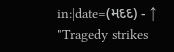in:|date=(મદદ) - ↑ "Tragedy strikes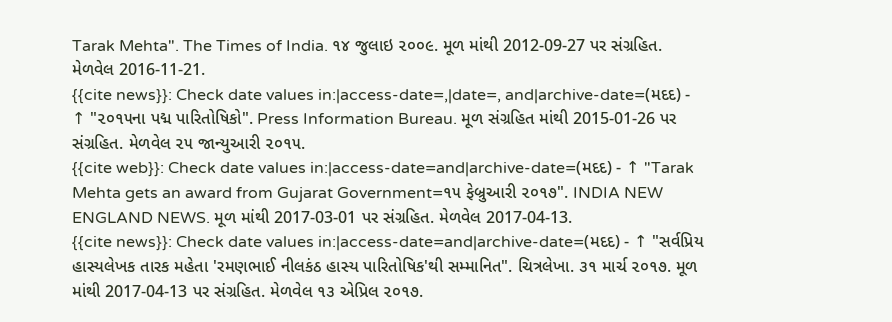Tarak Mehta". The Times of India. ૧૪ જુલાઇ ૨૦૦૯. મૂળ માંથી 2012-09-27 પર સંગ્રહિત. મેળવેલ 2016-11-21.
{{cite news}}: Check date values in:|access-date=,|date=, and|archive-date=(મદદ) - ↑ "૨૦૧૫ના પદ્મ પારિતોષિકો". Press Information Bureau. મૂળ સંગ્રહિત માંથી 2015-01-26 પર સંગ્રહિત. મેળવેલ ૨૫ જાન્યુઆરી ૨૦૧૫.
{{cite web}}: Check date values in:|access-date=and|archive-date=(મદદ) - ↑ "Tarak Mehta gets an award from Gujarat Government=૧૫ ફેબ્રુઆરી ૨૦૧૭". INDIA NEW ENGLAND NEWS. મૂળ માંથી 2017-03-01 પર સંગ્રહિત. મેળવેલ 2017-04-13.
{{cite news}}: Check date values in:|access-date=and|archive-date=(મદદ) - ↑ "સર્વપ્રિય હાસ્યલેખક તારક મહેતા 'રમણભાઈ નીલકંઠ હાસ્ય પારિતોષિક'થી સમ્માનિત". ચિત્રલેખા. ૩૧ માર્ચ ૨૦૧૭. મૂળ માંથી 2017-04-13 પર સંગ્રહિત. મેળવેલ ૧૩ એપ્રિલ ૨૦૧૭.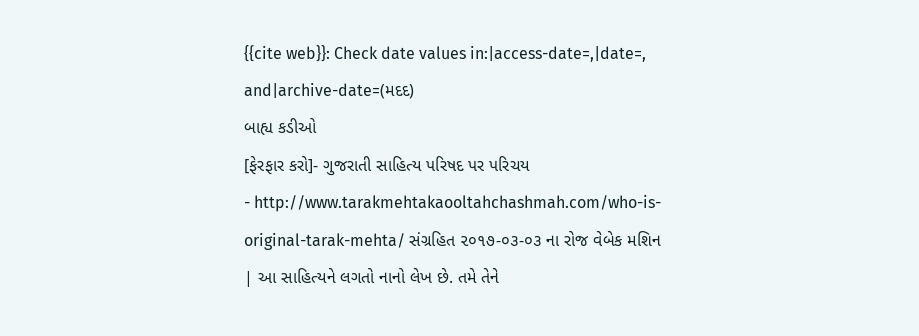{{cite web}}: Check date values in:|access-date=,|date=, and|archive-date=(મદદ)
બાહ્ય કડીઓ
[ફેરફાર કરો]- ગુજરાતી સાહિત્ય પરિષદ પર પરિચય
- http://www.tarakmehtakaooltahchashmah.com/who-is-original-tarak-mehta/ સંગ્રહિત ૨૦૧૭-૦૩-૦૩ ના રોજ વેબેક મશિન
| આ સાહિત્યને લગતો નાનો લેખ છે. તમે તેને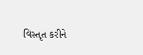વિસ્તૃત કરીને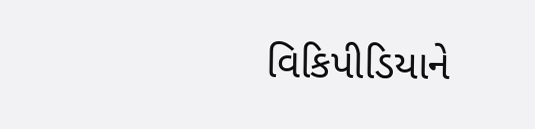વિકિપીડિયાને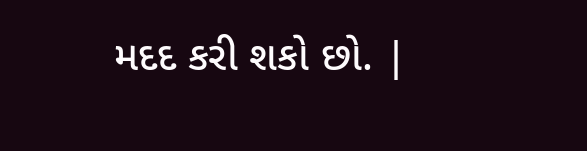મદદ કરી શકો છો. |